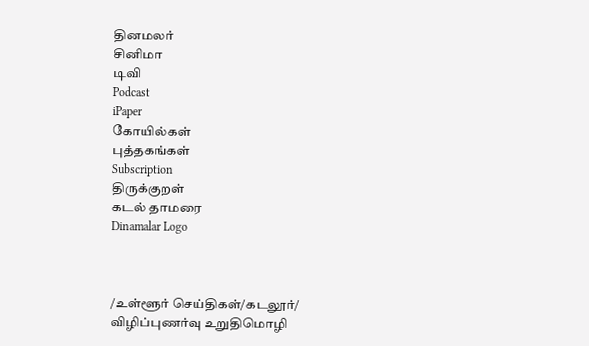தினமலர்
சினிமா
டிவி
Podcast
iPaper
கோயில்கள்
புத்தகங்கள்
Subscription
திருக்குறள்
கடல் தாமரை
Dinamalar Logo



/உள்ளூர் செய்திகள்/கடலூர்/ விழிப்புணர்வு உறுதிமொழி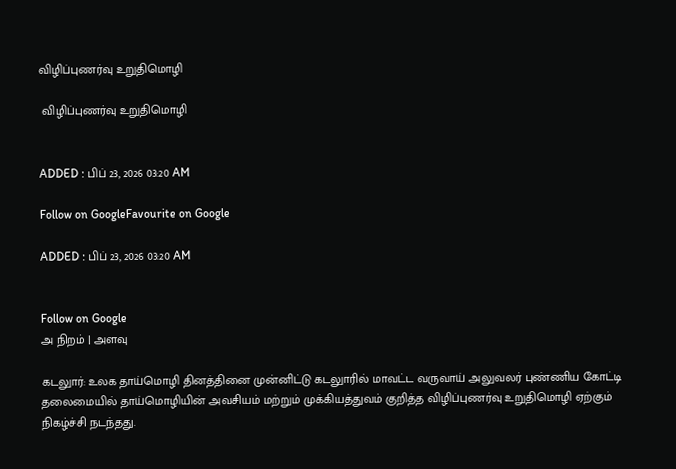விழிப்புணர்வு உறுதிமொழி

 விழிப்புணர்வு உறுதிமொழி


ADDED : பிப் 23, 2026 03:20 AM

Follow on GoogleFavourite on Google

ADDED : பிப் 23, 2026 03:20 AM


Follow on Google
அ நிறம் | அளவு

கடலுார்: உலக தாய்மொழி தினத்தினை முன்னிட்டு கடலுாரில் மாவட்ட வருவாய் அலுவலர் புண்ணிய கோட்டி தலைமையில் தாய்மொழியின் அவசியம் மற்றும் முக்கியத்துவம் குறித்த விழிப்புணர்வு உறுதிமொழி ஏற்கும் நிகழ்ச்சி நடந்தது.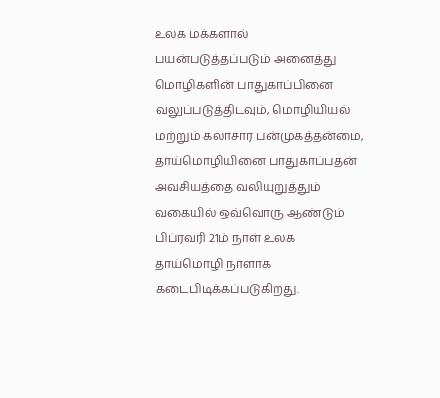உலக மக்களால் பயன்படுத்தப்படும் அனைத்து மொழிகளின் பாதுகாப்பினை வலுப்படுத்திடவும், மொழியியல் மற்றும் கலாசார பன்முகத்தன்மை, தாய்மொழியினை பாதுகாப்பதன் அவசியத்தை வலியுறுத்தும் வகையில் ஒவ்வொரு ஆண்டும் பிப்ரவரி 21ம் நாள் உலக தாய்மொழி நாளாக கடைபிடிக்கப்படுகிறது.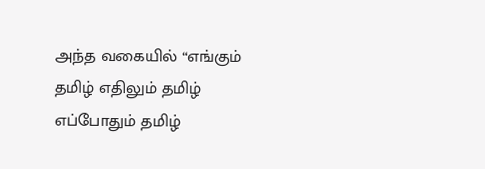அந்த வகையில் “எங்கும் தமிழ் எதிலும் தமிழ் எப்போதும் தமிழ்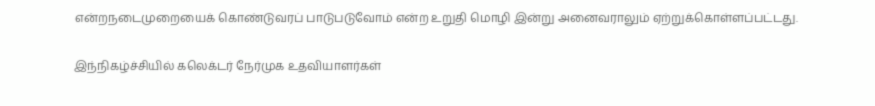என்றநடைமுறையைக் கொண்டுவரப் பாடுபடுவோம் என்ற உறுதி மொழி இன்று அனைவராலும் ஏற்றுக்கொள்ளப்பட்டது.

இந்நிகழ்ச்சியில் கலெக்டர் நேர்முக உதவியாளர்கள்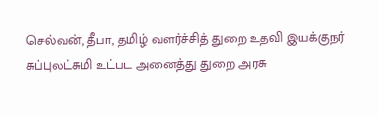செல்வன், தீபா, தமிழ் வளர்ச்சித் துறை உதவி இயக்குநர் சுப்புலட்சுமி உட்பட அனைத்து துறை அரசு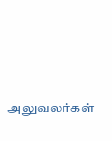அலுவலர்கள்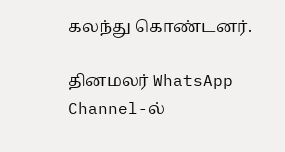கலந்து கொண்டனர்.

தினமலர் WhatsApp Channel-ல்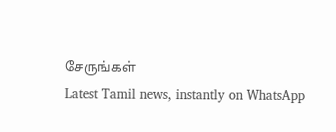சேருங்கள்
Latest Tamil news, instantly on WhatsApp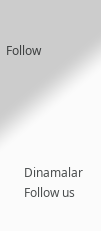Follow





      Dinamalar
      Follow us